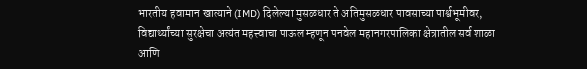भारतीय हवामान खात्याने (IMD) दिलेल्या मुसळधार ते अतिमुसळधार पावसाच्या पार्श्वभूमीवर, विद्यार्थ्यांच्या सुरक्षेचा अत्यंत महत्त्वाचा पाऊल म्हणून पनवेल महानगरपालिका क्षेत्रातील सर्व शाळा आणि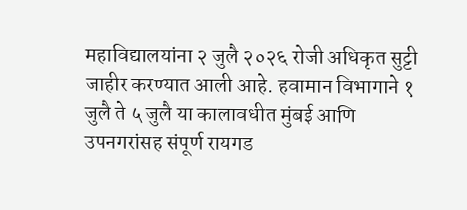महाविद्यालयांना २ जुलै २०२६ रोजी अधिकृत सुट्टी जाहीर करण्यात आली आहे. हवामान विभागाने १ जुलै ते ५ जुलै या कालावधीत मुंबई आणि उपनगरांसह संपूर्ण रायगड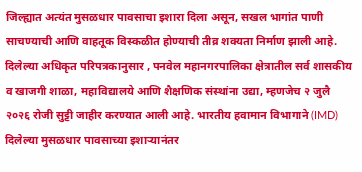जिल्ह्यात अत्यंत मुसळधार पावसाचा इशारा दिला असून, सखल भागांत पाणी साचण्याची आणि वाहतूक विस्कळीत होण्याची तीव्र शक्यता निर्माण झाली आहे.
दिलेल्या अधिकृत परिपत्रकानुसार , पनवेल महानगरपालिका क्षेत्रातील सर्व शासकीय व खाजगी शाळा, महाविद्यालये आणि शैक्षणिक संस्थांना उद्या, म्हणजेच २ जुलै २०२६ रोजी सुट्टी जाहीर करण्यात आली आहे. भारतीय हवामान विभागाने (IMD) दिलेल्या मुसळधार पावसाच्या इशाऱ्यानंतर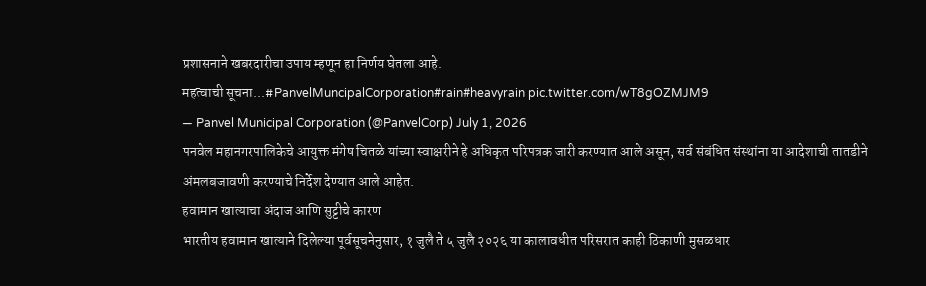प्रशासनाने खबरदारीचा उपाय म्हणून हा निर्णय घेतला आहे.
महत्वाची सूचना...#PanvelMuncipalCorporation#rain#heavyrain pic.twitter.com/wT8gOZMJM9
— Panvel Municipal Corporation (@PanvelCorp) July 1, 2026
पनवेल महानगरपालिकेचे आयुक्त मंगेष चितळे यांच्या स्वाक्षरीने हे अधिकृत परिपत्रक जारी करण्यात आले असून, सर्व संबंधित संस्थांना या आदेशाची तातडीने अंमलबजावणी करण्याचे निर्देश देण्यात आले आहेत.
हवामान खात्याचा अंदाज आणि सुट्टीचे कारण
भारतीय हवामान खात्याने दिलेल्या पूर्वसूचनेनुसार, १ जुलै ते ५ जुलै २०२६ या कालावधीत परिसरात काही ठिकाणी मुसळधार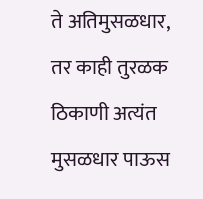ते अतिमुसळधार, तर काही तुरळक ठिकाणी अत्यंत मुसळधार पाऊस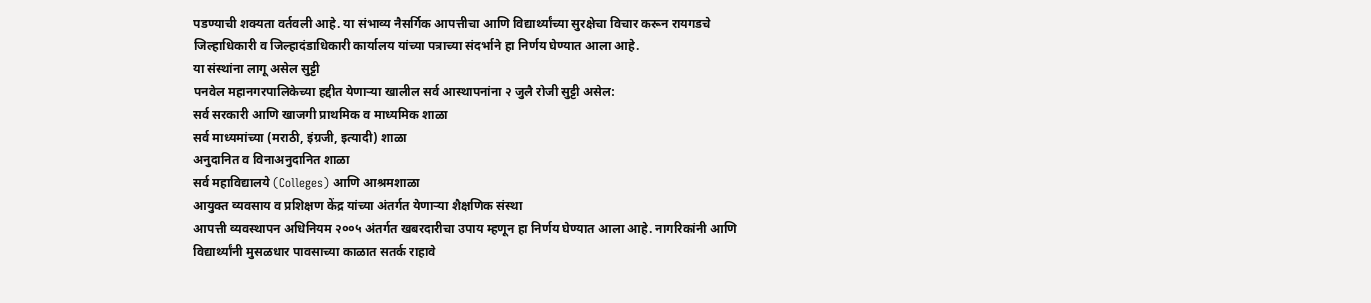पडण्याची शक्यता वर्तवली आहे. या संभाव्य नैसर्गिक आपत्तीचा आणि विद्यार्थ्यांच्या सुरक्षेचा विचार करून रायगडचे जिल्हाधिकारी व जिल्हादंडाधिकारी कार्यालय यांच्या पत्राच्या संदर्भाने हा निर्णय घेण्यात आला आहे.
या संस्थांना लागू असेल सुट्टी
पनवेल महानगरपालिकेच्या हद्दीत येणाऱ्या खालील सर्व आस्थापनांना २ जुलै रोजी सुट्टी असेल:
सर्व सरकारी आणि खाजगी प्राथमिक व माध्यमिक शाळा
सर्व माध्यमांच्या (मराठी, इंग्रजी, इत्यादी) शाळा
अनुदानित व विनाअनुदानित शाळा
सर्व महाविद्यालये (Colleges) आणि आश्रमशाळा
आयुक्त व्यवसाय व प्रशिक्षण केंद्र यांच्या अंतर्गत येणाऱ्या शैक्षणिक संस्था
आपत्ती व्यवस्थापन अधिनियम २००५ अंतर्गत खबरदारीचा उपाय म्हणून हा निर्णय घेण्यात आला आहे. नागरिकांनी आणि विद्यार्थ्यांनी मुसळधार पावसाच्या काळात सतर्क राहावे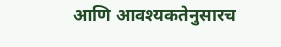आणि आवश्यकतेनुसारच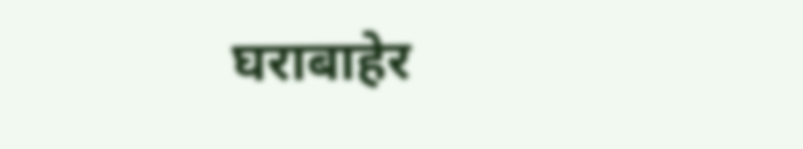घराबाहेर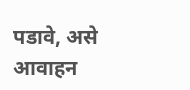पडावे, असे आवाहन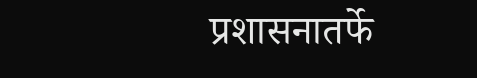प्रशासनातर्फे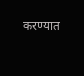करण्यात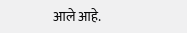आले आहे.